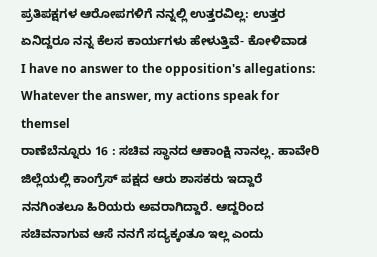ಪ್ರತಿಪಕ್ಷಗಳ ಆರೋಪಗಳಿಗೆ ನನ್ನಲ್ಲಿ ಉತ್ತರವಿಲ್ಲ: ಉತ್ತರ ಏನಿದ್ದರೂ ನನ್ನ ಕೆಲಸ ಕಾರ್ಯಗಳು ಹೇಳುತ್ತಿವೆ- ಕೋಳಿವಾಡ
I have no answer to the opposition's allegations: Whatever the answer, my actions speak for themsel
ರಾಣೆಬೆನ್ನೂರು 16 : ಸಚಿವ ಸ್ಥಾನದ ಆಕಾಂಕ್ಷಿ ನಾನಲ್ಲ. ಹಾವೇರಿ ಜಿಲ್ಲೆಯಲ್ಲಿ ಕಾಂಗ್ರೆಸ್ ಪಕ್ಷದ ಆರು ಶಾಸಕರು ಇದ್ದಾರೆ ನನಗಿಂತಲೂ ಹಿರಿಯರು ಅವರಾಗಿದ್ದಾರೆ. ಆದ್ದರಿಂದ ಸಚಿವನಾಗುವ ಆಸೆ ನನಗೆ ಸದ್ಯಕ್ಕಂತೂ ಇಲ್ಲ ಎಂದು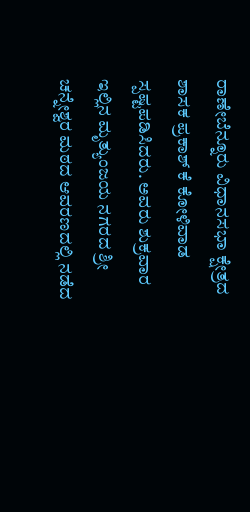ರಾಣೇಬೆನ್ನೂರು ವಿಧಾನಸಭಾ ಕ್ಷೇತ್ರದ ಶಾಸಕ ಪ್ರಕಾಶ್ ಕೆ ಕೋಳಿವಾಡ ಸ್ಪಷ್ಟಪಡಿಸಿದರು. ಅವರು ಶುಕ್ರವಾರ ಇಲ್ಲಿನ ಮೃತ್ಯುಂಜಯ ನಗರದ ಶ್ರೀ ಚನ್ನೇಶ್ವರ ಮಠದ ಆವರಣದಲ್ಲಿ ನಡೆದ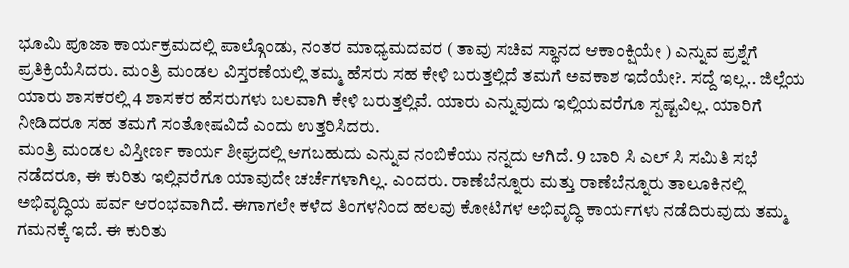ಭೂಮಿ ಪೂಜಾ ಕಾರ್ಯಕ್ರಮದಲ್ಲಿ ಪಾಲ್ಗೊಂಡು, ನಂತರ ಮಾಧ್ಯಮದವರ ( ತಾವು ಸಚಿವ ಸ್ಥಾನದ ಆಕಾಂಕ್ಷಿಯೇ ) ಎನ್ನುವ ಪ್ರಶ್ನೆಗೆ ಪ್ರತಿಕ್ರಿಯೆಸಿದರು. ಮಂತ್ರಿ ಮಂಡಲ ವಿಸ್ತರಣೆಯಲ್ಲಿ ತಮ್ಮ ಹೆಸರು ಸಹ ಕೇಳಿ ಬರುತ್ತಲ್ಲಿದೆ ತಮಗೆ ಅವಕಾಶ ಇದೆಯೇ?. ಸದ್ದೆ ಇಲ್ಲ.. ಜಿಲ್ಲೆಯ ಯಾರು ಶಾಸಕರಲ್ಲಿ 4 ಶಾಸಕರ ಹೆಸರುಗಳು ಬಲವಾಗಿ ಕೇಳಿ ಬರುತ್ತಲ್ಲಿವೆ. ಯಾರು ಎನ್ನುವುದು ಇಲ್ಲಿಯವರೆಗೂ ಸ್ಪಷ್ಟವಿಲ್ಲ. ಯಾರಿಗೆ ನೀಡಿದರೂ ಸಹ ತಮಗೆ ಸಂತೋಷವಿದೆ ಎಂದು ಉತ್ತರಿಸಿದರು.
ಮಂತ್ರಿ ಮಂಡಲ ವಿಸ್ತೀರ್ಣ ಕಾರ್ಯ ಶೀಘ್ರದಲ್ಲಿ ಆಗಬಹುದು ಎನ್ನುವ ನಂಬಿಕೆಯು ನನ್ನದು ಆಗಿದೆ. 9 ಬಾರಿ ಸಿ ಎಲ್ ಸಿ ಸಮಿತಿ ಸಭೆ ನಡೆದರೂ, ಈ ಕುರಿತು ಇಲ್ಲಿವರೆಗೂ ಯಾವುದೇ ಚರ್ಚೆಗಳಾಗಿಲ್ಲ. ಎಂದರು. ರಾಣೆಬೆನ್ನೂರು ಮತ್ತು ರಾಣೆಬೆನ್ನೂರು ತಾಲೂಕಿನಲ್ಲಿ ಅಭಿವೃದ್ಧಿಯ ಪರ್ವ ಆರಂಭವಾಗಿದೆ. ಈಗಾಗಲೇ ಕಳೆದ ತಿಂಗಳನಿಂದ ಹಲವು ಕೋಟಿಗಳ ಅಭಿವೃದ್ಧಿ ಕಾರ್ಯಗಳು ನಡೆದಿರುವುದು ತಮ್ಮ ಗಮನಕ್ಕೆ ಇದೆ. ಈ ಕುರಿತು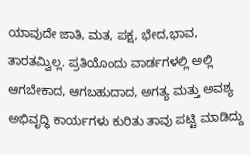ಯಾವುದೇ ಜಾತಿ, ಮತ, ಪಕ್ಷ, ಭೇದ,ಭಾವ, ತಾರತಮ್ವಿಲ್ಲ. ಪ್ರತಿಯೊಂದು ವಾರ್ಡಗಳಲ್ಲಿ ಅಲ್ಲಿ ಆಗಬೇಕಾದ, ಆಗಬಹುದಾದ, ಅಗತ್ಯ ಮತ್ತು ಅವಶ್ಯ ಅಭಿವೃದ್ಧಿ ಕಾರ್ಯಗಳು ಕುರಿತು ತಾವು ಪಟ್ಟಿ ಮಾಡಿದ್ದು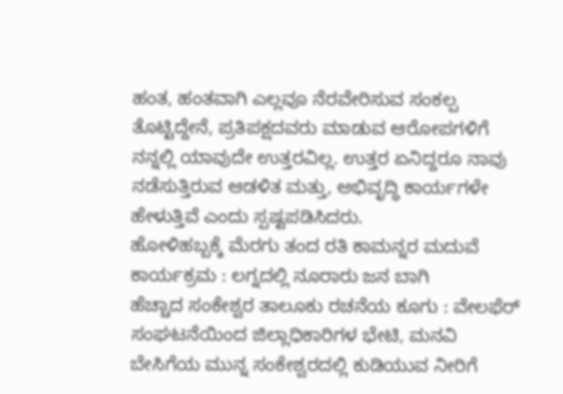ಹಂತ, ಹಂತವಾಗಿ ಎಲ್ಲವೂ ನೆರವೇರಿಸುವ ಸಂಕಲ್ಪ ತೊಟ್ಟಿದ್ದೇನೆ, ಪ್ರತಿಪಕ್ಷದವರು ಮಾಡುವ ಆರೋಪಗಳಿಗೆ ನನ್ನಲ್ಲಿ ಯಾವುದೇ ಉತ್ತರವಿಲ್ಲ. ಉತ್ತರ ಏನಿದ್ದರೂ ನಾವು ನಡೆಸುತ್ತಿರುವ ಆಡಳಿತ ಮತ್ತು, ಅಭಿವೃದ್ಧಿ ಕಾರ್ಯಗಳೇ ಹೇಳುತ್ತಿವೆ ಎಂದು ಸ್ಪಷ್ಟಪಡಿಸಿದರು.
ಹೋಳಿಹಬ್ಬಕ್ಕೆ ಮೆರಗು ತಂದ ರತಿ ಕಾಮನ್ನರ ಮದುವೆ ಕಾರ್ಯಕ್ರಮ : ಲಗ್ನದಲ್ಲಿ ನೂರಾರು ಜನ ಬಾಗಿ
ಹೆಚ್ಚಾದ ಸಂಕೇಶ್ವರ ತಾಲೂಕು ರಚನೆಯ ಕೂಗು : ವೇಲಫೆರ್ ಸಂಘಟನೆಯಿಂದ ಜಿಲ್ಲಾಧಿಕಾರಿಗಳ ಭೇಟಿ, ಮನವಿ
ಬೇಸಿಗೆಯ ಮುನ್ನ ಸಂಕೇಶ್ವರದಲ್ಲಿ ಕುಡಿಯುವ ನೀರಿಗೆ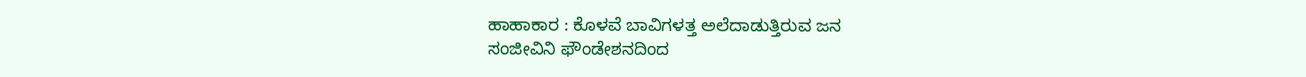ಹಾಹಾಕಾರ : ಕೊಳವೆ ಬಾವಿಗಳತ್ತ ಅಲೆದಾಡುತ್ತಿರುವ ಜನ
ಸಂಜೀವಿನಿ ಫೌಂಡೇಶನದಿಂದ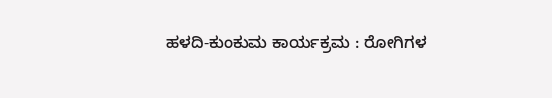ಹಳದಿ-ಕುಂಕುಮ ಕಾರ್ಯಕ್ರಮ : ರೋಗಿಗಳ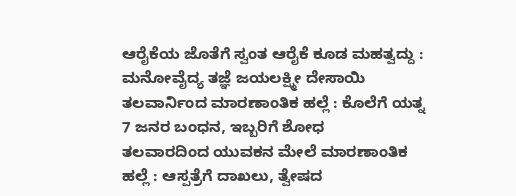ಆರೈಕೆಯ ಜೊತೆಗೆ ಸ್ವಂತ ಆರೈಕೆ ಕೂಡ ಮಹತ್ವದ್ದು : ಮನೋವೈದ್ಯ ತಜ್ಞೆ ಜಯಲಕ್ಷ್ಮೀ ದೇಸಾಯಿ
ತಲವಾರ್ನಿಂದ ಮಾರಣಾಂತಿಕ ಹಲ್ಲೆ : ಕೊಲೆಗೆ ಯತ್ನ 7 ಜನರ ಬಂಧನ, ಇಬ್ಬರಿಗೆ ಶೋಧ
ತಲವಾರದಿಂದ ಯುವಕನ ಮೇಲೆ ಮಾರಣಾಂತಿಕ ಹಲ್ಲೆ : ಆಸ್ಪತ್ರೆಗೆ ದಾಖಲು, ತ್ವೇಷದ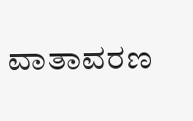ವಾತಾವರಣ